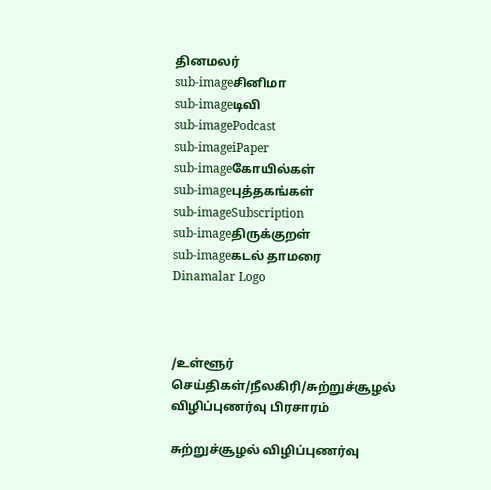தினமலர்
sub-imageசினிமா
sub-imageடிவி
sub-imagePodcast
sub-imageiPaper
sub-imageகோயில்கள்
sub-imageபுத்தகங்கள்
sub-imageSubscription
sub-imageதிருக்குறள்
sub-imageகடல் தாமரை
Dinamalar Logo



/உள்ளூர் செய்திகள்/நீலகிரி/சுற்றுச்சூழல் விழிப்புணர்வு பிரசாரம்

சுற்றுச்சூழல் விழிப்புணர்வு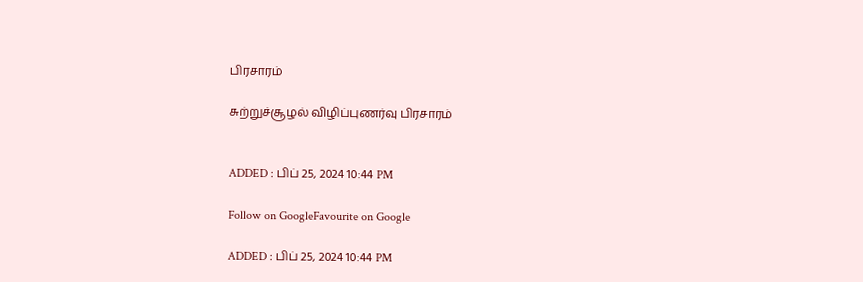பிரசாரம்

சுற்றுச்சூழல் விழிப்புணர்வு பிரசாரம்


ADDED : பிப் 25, 2024 10:44 PM

Follow on GoogleFavourite on Google

ADDED : பிப் 25, 2024 10:44 PM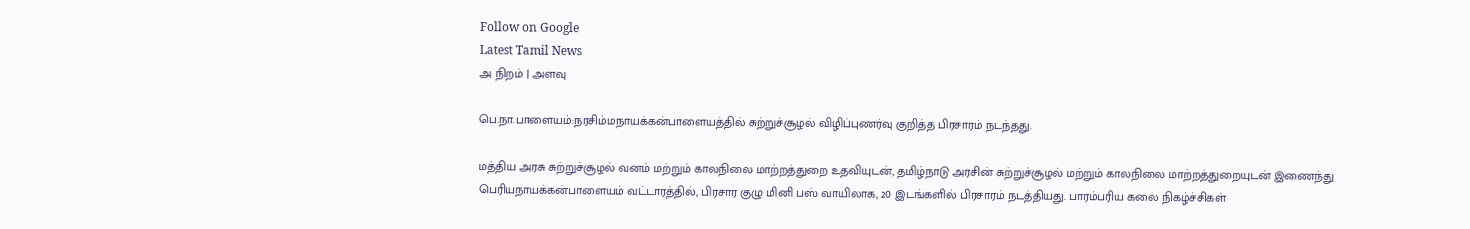Follow on Google
Latest Tamil News
அ நிறம் | அளவு

பெ.நா.பாளையம்:நரசிம்மநாயக்கன்பாளையத்தில் சுற்றுச்சூழல் விழிப்புணர்வு குறித்த பிரசாரம் நடந்தது.

மத்திய அரசு சுற்றுச்சூழல் வனம் மற்றும் காலநிலை மாற்றத்துறை உதவியுடன், தமிழ்நாடு அரசின் சுற்றுச்சூழல் மற்றும் காலநிலை மாற்றத்துறையுடன் இணைந்து பெரியநாயக்கன்பாளையம் வட்டாரத்தில், பிரசார குழு மினி பஸ் வாயிலாக, 20 இடங்களில் பிரசாரம் நடத்தியது. பாரம்பரிய கலை நிகழ்ச்சிகள்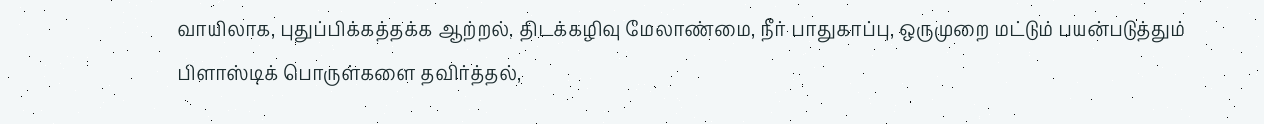வாயிலாக, புதுப்பிக்கத்தக்க ஆற்றல், திடக்கழிவு மேலாண்மை, நீர் பாதுகாப்பு, ஒருமுறை மட்டும் பயன்படுத்தும் பிளாஸ்டிக் பொருள்களை தவிர்த்தல்,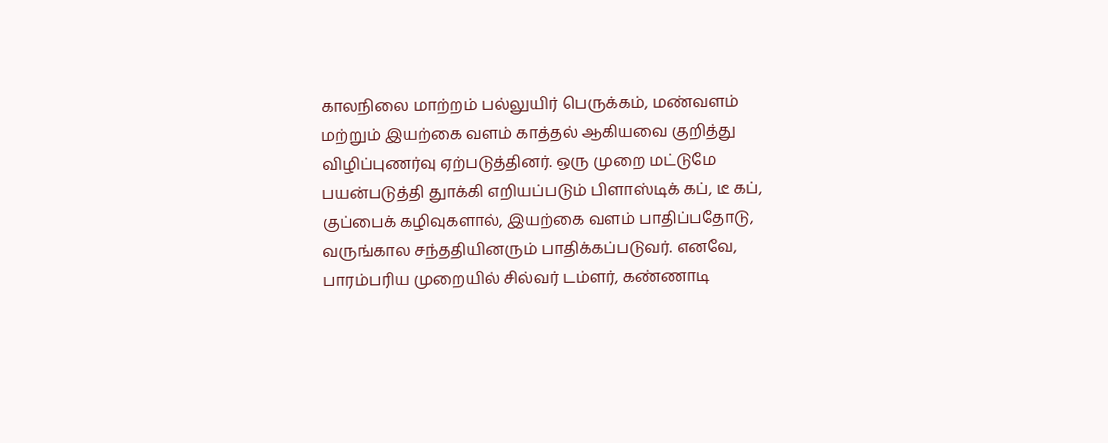காலநிலை மாற்றம் பல்லுயிர் பெருக்கம், மண்வளம் மற்றும் இயற்கை வளம் காத்தல் ஆகியவை குறித்து விழிப்புணர்வு ஏற்படுத்தினர். ஒரு முறை மட்டுமே பயன்படுத்தி துாக்கி எறியப்படும் பிளாஸ்டிக் கப், டீ கப், குப்பைக் கழிவுகளால், இயற்கை வளம் பாதிப்பதோடு, வருங்கால சந்ததியினரும் பாதிக்கப்படுவர். எனவே, பாரம்பரிய முறையில் சில்வர் டம்ளர், கண்ணாடி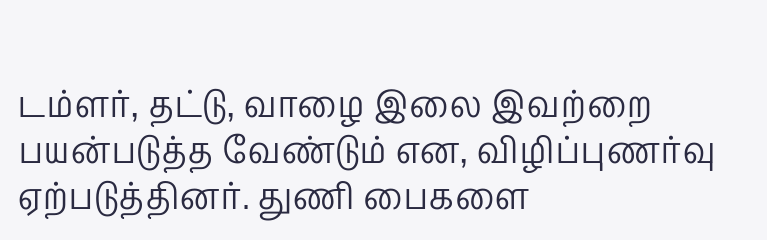டம்ளர், தட்டு, வாழை இலை இவற்றை பயன்படுத்த வேண்டும் என, விழிப்புணர்வு ஏற்படுத்தினர். துணி பைகளை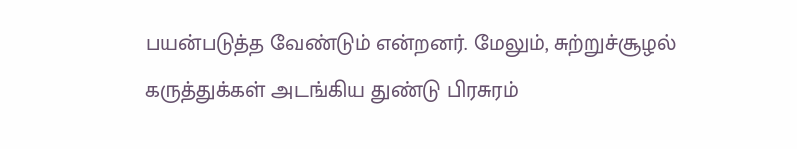பயன்படுத்த வேண்டும் என்றனர். மேலும், சுற்றுச்சூழல் கருத்துக்கள் அடங்கிய துண்டு பிரசுரம்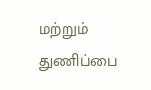மற்றும் துணிப்பை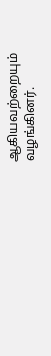ஆகியவற்றையும் வழங்கினர்.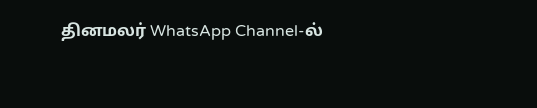தினமலர் WhatsApp Channel-ல்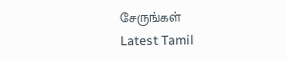சேருங்கள்
Latest Tamil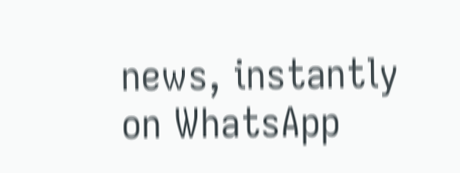news, instantly on WhatsApp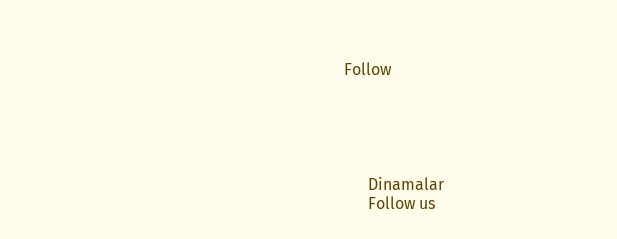Follow





      Dinamalar
      Follow us